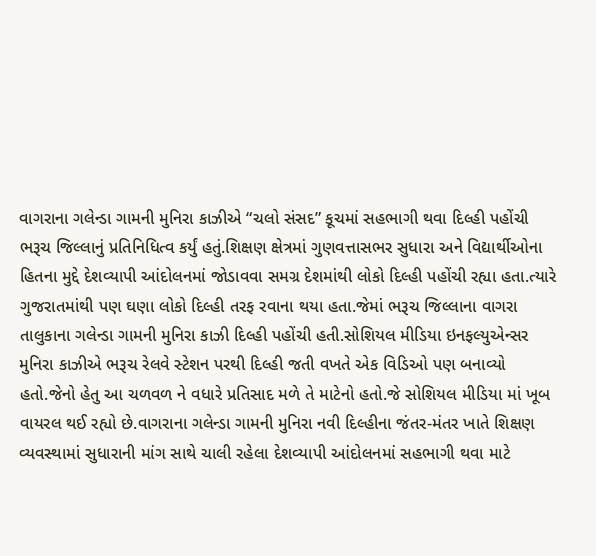વાગરાના ગલેન્ડા ગામની મુનિરા કાઝીએ “ચલો સંસદ” કૂચમાં સહભાગી થવા દિલ્હી પહોંચી ભરૂચ જિલ્લાનું પ્રતિનિધિત્વ કર્યું હતું.શિક્ષણ ક્ષેત્રમાં ગુણવત્તાસભર સુધારા અને વિદ્યાર્થીઓના હિતના મુદ્દે દેશવ્યાપી આંદોલનમાં જોડાવવા સમગ્ર દેશમાંથી લોકો દિલ્હી પહોંચી રહ્યા હતા.ત્યારે ગુજરાતમાંથી પણ ઘણા લોકો દિલ્હી તરફ રવાના થયા હતા.જેમાં ભરૂચ જિલ્લાના વાગરા તાલુકાના ગલેન્ડા ગામની મુનિરા કાઝી દિલ્હી પહોંચી હતી.સોશિયલ મીડિયા ઇનફલ્યુએન્સર મુનિરા કાઝીએ ભરૂચ રેલવે સ્ટેશન પરથી દિલ્હી જતી વખતે એક વિડિઓ પણ બનાવ્યો હતો.જેનો હેતુ આ ચળવળ ને વધારે પ્રતિસાદ મળે તે માટેનો હતો.જે સોશિયલ મીડિયા માં ખૂબ વાયરલ થઈ રહ્યો છે.વાગરાના ગલેન્ડા ગામની મુનિરા નવી દિલ્હીના જંતર-મંતર ખાતે શિક્ષણ વ્યવસ્થામાં સુધારાની માંગ સાથે ચાલી રહેલા દેશવ્યાપી આંદોલનમાં સહભાગી થવા માટે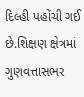દિલ્હી પહોંચી ગઈ છે.શિક્ષણ ક્ષેત્રમાં ગુણવત્તાસભર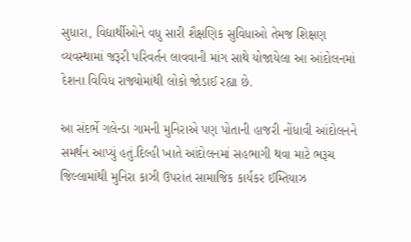સુધારા, વિદ્યાર્થીઓને વધુ સારી શૈક્ષણિક સુવિધાઓ તેમજ શિક્ષણ વ્યવસ્થામાં જરૂરી પરિવર્તન લાવવાની માંગ સાથે યોજાયેલા આ આંદોલનમાં દેશના વિવિધ રાજ્યોમાંથી લોકો જોડાઈ રહ્યા છે.

આ સંદર્ભે ગલેન્ડા ગામની મુનિરાએ પણ પોતાની હાજરી નોંધાવી આંદોલનને સમર્થન આપ્યું હતું.દિલ્હી ખાતે આંદોલનમાં સહભાગી થવા માટે ભરૂચ જિલ્લામાંથી મુનિરા કાઝી ઉપરાંત સામાજિક કાર્યકર ઈમ્તિયાઝ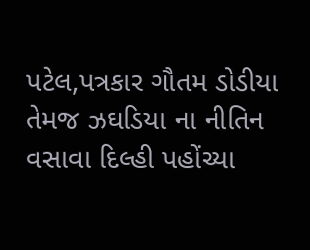પટેલ,પત્રકાર ગૌતમ ડોડીયા તેમજ ઝઘડિયા ના નીતિન વસાવા દિલ્હી પહોંચ્યા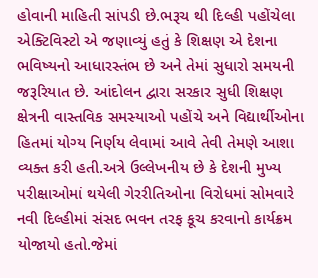હોવાની માહિતી સાંપડી છે.ભરૂચ થી દિલ્હી પહોંચેલા એક્ટિવિસ્ટો એ જણાવ્યું હતું કે શિક્ષણ એ દેશના ભવિષ્યનો આધારસ્તંભ છે અને તેમાં સુધારો સમયની જરૂરિયાત છે. આંદોલન દ્વારા સરકાર સુધી શિક્ષણ ક્ષેત્રની વાસ્તવિક સમસ્યાઓ પહોંચે અને વિદ્યાર્થીઓના હિતમાં યોગ્ય નિર્ણય લેવામાં આવે તેવી તેમણે આશા વ્યક્ત કરી હતી.અત્રે ઉલ્લેખનીય છે કે દેશની મુખ્ય પરીક્ષાઓમાં થયેલી ગેરરીતિઓના વિરોધમાં સોમવારે નવી દિલ્હીમાં સંસદ ભવન તરફ કૂચ કરવાનો કાર્યક્રમ યોજાયો હતો.જેમાં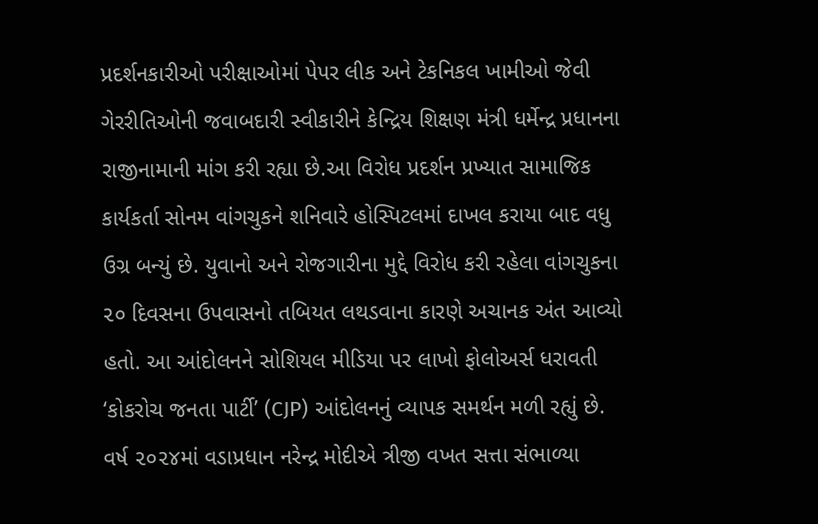પ્રદર્શનકારીઓ પરીક્ષાઓમાં પેપર લીક અને ટેકનિકલ ખામીઓ જેવી ગેરરીતિઓની જવાબદારી સ્વીકારીને કેન્દ્રિય શિક્ષણ મંત્રી ધર્મેન્દ્ર પ્રધાનના રાજીનામાની માંગ કરી રહ્યા છે.આ વિરોધ પ્રદર્શન પ્રખ્યાત સામાજિક કાર્યકર્તા સોનમ વાંગચુકને શનિવારે હોસ્પિટલમાં દાખલ કરાયા બાદ વધુ ઉગ્ર બન્યું છે. યુવાનો અને રોજગારીના મુદ્દે વિરોધ કરી રહેલા વાંગચુકના ૨૦ દિવસના ઉપવાસનો તબિયત લથડવાના કારણે અચાનક અંત આવ્યો હતો. આ આંદોલનને સોશિયલ મીડિયા પર લાખો ફોલોઅર્સ ધરાવતી ‘કોકરોચ જનતા પાર્ટી’ (CJP) આંદોલનનું વ્યાપક સમર્થન મળી રહ્યું છે. વર્ષ ૨૦૨૪માં વડાપ્રધાન નરેન્દ્ર મોદીએ ત્રીજી વખત સત્તા સંભાળ્યા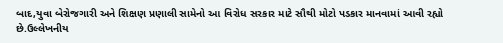બાદ,યુવા બેરોજગારી અને શિક્ષણ પ્રણાલી સામેનો આ વિરોધ સરકાર માટે સૌથી મોટો પડકાર માનવામાં આવી રહ્યો છે.ઉલ્લેખનીય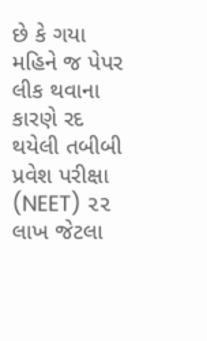છે કે ગયા મહિને જ પેપર લીક થવાના કારણે રદ થયેલી તબીબી પ્રવેશ પરીક્ષા (NEET) ૨૨ લાખ જેટલા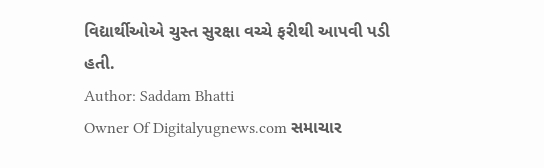વિદ્યાર્થીઓએ ચુસ્ત સુરક્ષા વચ્ચે ફરીથી આપવી પડી હતી.
Author: Saddam Bhatti
Owner Of Digitalyugnews.com સમાચાર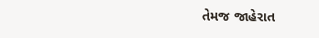તેમજ જાહેરાત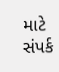માટે સંપર્ક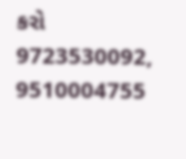કરો 9723530092, 9510004755